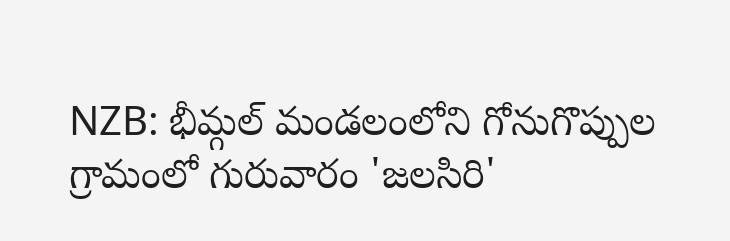NZB: భీమ్గల్ మండలంలోని గోనుగొప్పుల గ్రామంలో గురువారం 'జలసిరి'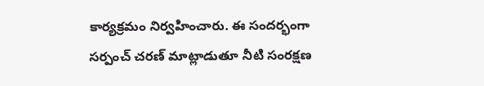కార్యక్రమం నిర్వహించారు. ఈ సందర్భంగా సర్పంచ్ చరణ్ మాట్లాడుతూ నీటి సంరక్షణ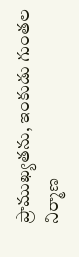ప్రాముఖ్యతను, ఇంకుడు గుంతల నిర్మాణ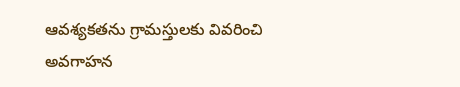ఆవశ్యకతను గ్రామస్తులకు వివరించి అవగాహన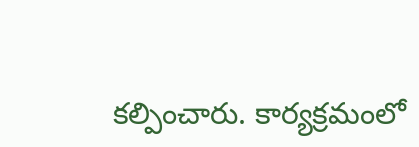కల్పించారు. కార్యక్రమంలో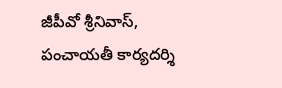జీపీవో శ్రీనివాస్, పంచాయతీ కార్యదర్శి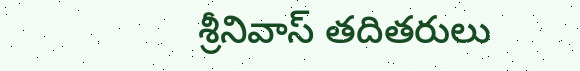శ్రీనివాస్ తదితరులు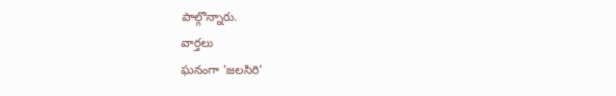పాల్గొన్నారు.
వార్తలు
ఘనంగా 'జలసిరి'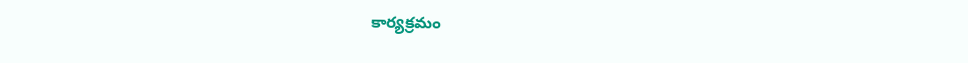కార్యక్రమం